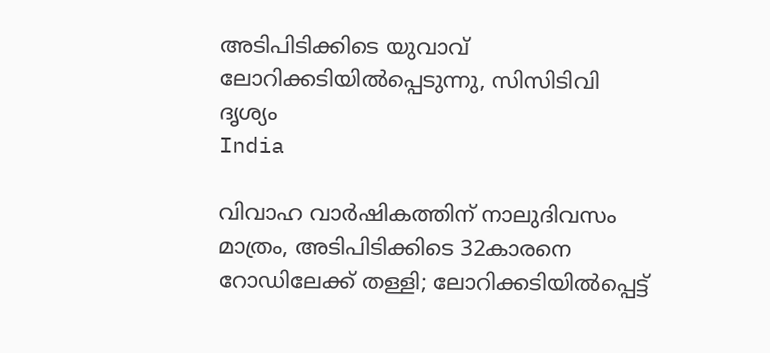അടിപിടിക്കിടെ യുവാവ് ലോറിക്കടിയില്‍പ്പെടുന്നു, സിസിടിവി ദൃശ്യം
India

വിവാഹ വാര്‍ഷികത്തിന് നാലുദിവസം മാത്രം, അടിപിടിക്കിടെ 32കാരനെ റോഡിലേക്ക് തള്ളി; ലോറിക്കടിയില്‍പ്പെട്ട്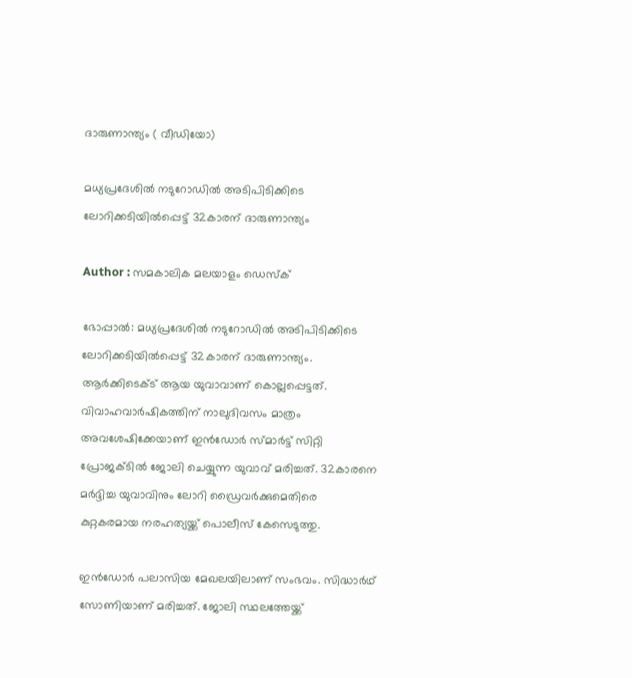ദാരുണാന്ത്യം ( വീഡിയോ)

മധ്യപ്രദേശില്‍ നടുറോഡില്‍ അടിപിടിക്കിടെ ലോറിക്കടിയില്‍പ്പെട്ട് 32കാരന് ദാരുണാന്ത്യം

Author : സമകാലിക മലയാളം ഡെസ്ക്

ഭോപ്പാല്‍: മധ്യപ്രദേശില്‍ നടുറോഡില്‍ അടിപിടിക്കിടെ ലോറിക്കടിയില്‍പ്പെട്ട് 32കാരന് ദാരുണാന്ത്യം. ആര്‍ക്കിടെക്ട് ആയ യുവാവാണ് കൊല്ലപ്പെട്ടത്. വിവാഹവാര്‍ഷികത്തിന് നാലുദിവസം മാത്രം അവശേഷിക്കേയാണ് ഇന്‍ഡോര്‍ സ്മാര്‍ട്ട് സിറ്റി പ്രോജക്ടില്‍ ജോലി ചെയ്യുന്ന യുവാവ് മരിച്ചത്. 32കാരനെ മര്‍ദ്ദിച്ച യുവാവിനും ലോറി ഡ്രൈവര്‍ക്കുമെതിരെ കുറ്റകരമായ നരഹത്യയ്ക്ക് പൊലീസ് കേസെടുത്തു.

ഇന്‍ഡോര്‍ പലാസിയ മേഖലയിലാണ് സംഭവം. സിദ്ധാര്‍ഥ് സോണിയാണ് മരിച്ചത്. ജോലി സ്ഥലത്തേയ്ക്ക്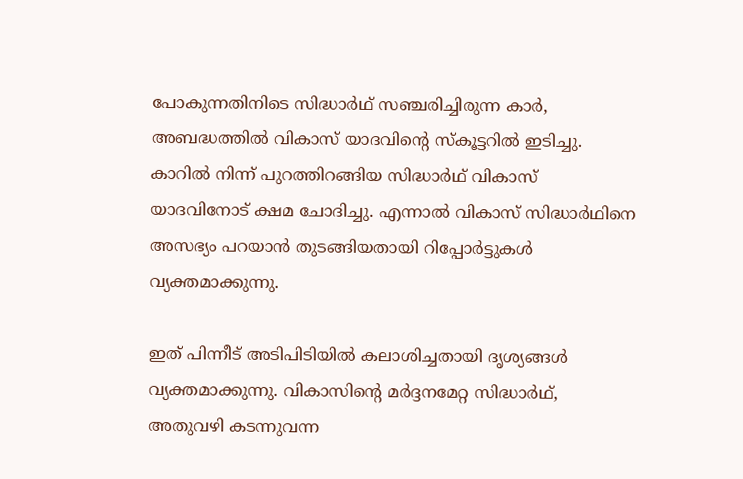പോകുന്നതിനിടെ സിദ്ധാര്‍ഥ് സഞ്ചരിച്ചിരുന്ന കാര്‍, അബദ്ധത്തില്‍ വികാസ് യാദവിന്റെ സ്‌കൂട്ടറില്‍ ഇടിച്ചു. കാറില്‍ നിന്ന് പുറത്തിറങ്ങിയ സിദ്ധാര്‍ഥ് വികാസ് യാദവിനോട് ക്ഷമ ചോദിച്ചു. എന്നാല്‍ വികാസ് സിദ്ധാര്‍ഥിനെ അസഭ്യം പറയാന്‍ തുടങ്ങിയതായി റിപ്പോര്‍ട്ടുകള്‍ വ്യക്തമാക്കുന്നു.

ഇത് പിന്നീട് അടിപിടിയില്‍ കലാശിച്ചതായി ദൃശ്യങ്ങള്‍ വ്യക്തമാക്കുന്നു. വികാസിന്റെ മര്‍ദ്ദനമേറ്റ സിദ്ധാര്‍ഥ്, അതുവഴി കടന്നുവന്ന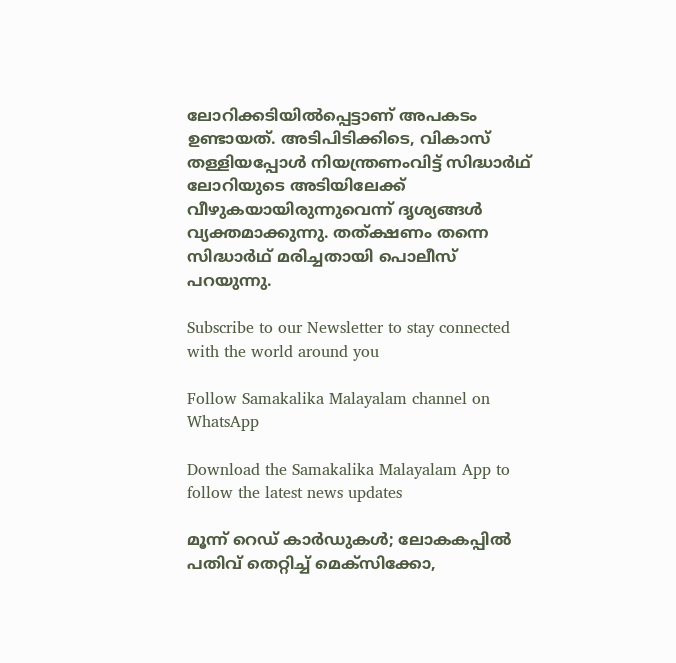ലോറിക്കടിയില്‍പ്പെട്ടാണ് അപകടം ഉണ്ടായത്. അടിപിടിക്കിടെ, വികാസ് തള്ളിയപ്പോള്‍ നിയന്ത്രണംവിട്ട് സിദ്ധാര്‍ഥ് ലോറിയുടെ അടിയിലേക്ക് വീഴുകയായിരുന്നുവെന്ന് ദൃശ്യങ്ങള്‍ വ്യക്തമാക്കുന്നു. തത്ക്ഷണം തന്നെ സിദ്ധാര്‍ഥ് മരിച്ചതായി പൊലീസ് പറയുന്നു.

Subscribe to our Newsletter to stay connected with the world around you

Follow Samakalika Malayalam channel on WhatsApp

Download the Samakalika Malayalam App to follow the latest news updates

മൂന്ന് റെഡ് കാര്‍ഡുകള്‍; ലോകകപ്പില്‍ പതിവ് തെറ്റിച്ച് മെക്‌സിക്കോ,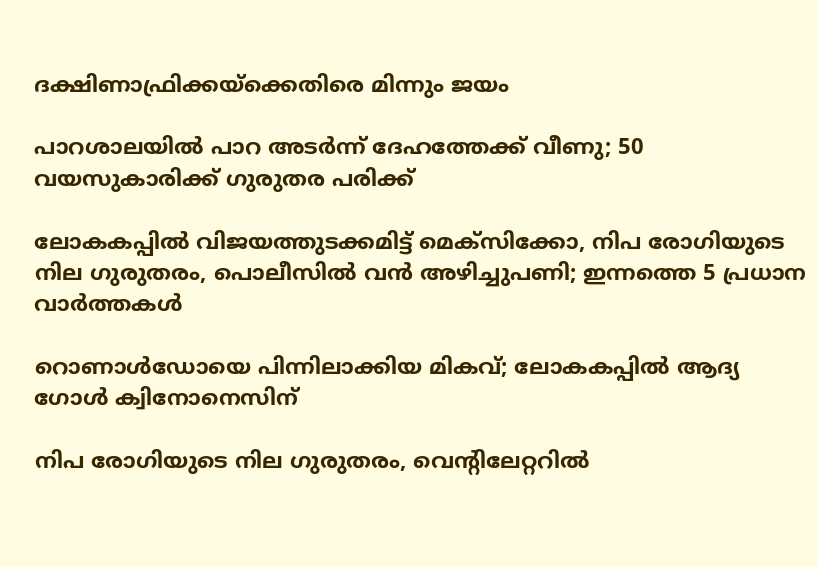ദക്ഷിണാഫ്രിക്കയ്‌ക്കെതിരെ മിന്നും ജയം

പാറശാലയില്‍ പാറ അടര്‍ന്ന് ദേഹത്തേക്ക് വീണു; 50 വയസുകാരിക്ക് ഗുരുതര പരിക്ക്

ലോകകപ്പില്‍ വിജയത്തുടക്കമിട്ട് മെക്‌സിക്കോ, നിപ രോഗിയുടെ നില ഗുരുതരം, പൊലീസില്‍ വന്‍ അഴിച്ചുപണി; ഇന്നത്തെ 5 പ്രധാന വാര്‍ത്തകള്‍

റൊണാള്‍ഡോയെ പിന്നിലാക്കിയ മികവ്; ലോകകപ്പില്‍ ആദ്യ ഗോള്‍ ക്വിനോനെസിന്

നിപ രോഗിയുടെ നില ഗുരുതരം, വെന്റിലേറ്ററില്‍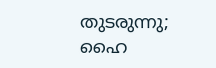തുടരുന്നു; ഹൈ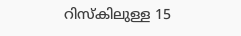റിസ്‌കിലുള്ള 15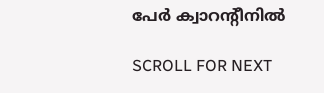പേര്‍ ക്വാറന്റീനില്‍

SCROLL FOR NEXT